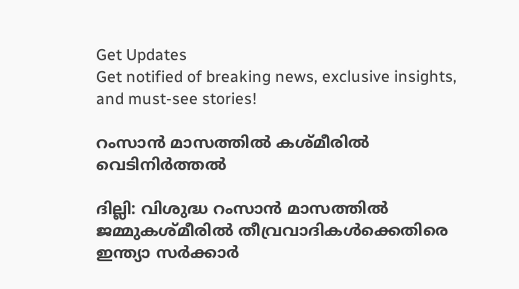Get Updates
Get notified of breaking news, exclusive insights, and must-see stories!

റംസാന്‍ മാസത്തില്‍ കശ്മീരില്‍ വെടിനിര്‍ത്തല്‍

ദില്ലി: വിശുദ്ധ റംസാന്‍ മാസത്തില്‍ ജമ്മുകശ്മീരില്‍ തീവ്രവാദികള്‍ക്കെതിരെ ഇന്ത്യാ സര്‍ക്കാര്‍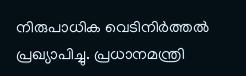നിരുപാധിക വെടിനിര്‍ത്തല്‍ പ്രഖ്യാപിച്ചു. പ്രധാനമന്ത്രി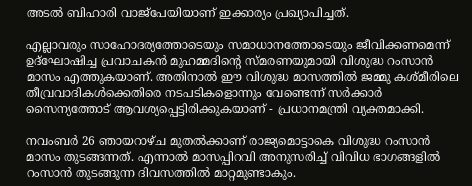അടല്‍ ബിഹാരി വാജ്പേയിയാണ് ഇക്കാര്യം പ്രഖ്യാപിച്ചത്.

എല്ലാവരും സാഹോദര്യത്തോടെയും സമാധാനത്തോടെയും ജീവിക്കണമെന്ന് ഉദ്ഘോഷിച്ച പ്രവാചകന്‍ മുഹമ്മദിന്റെ സ്മരണയുമായി വിശുദ്ധ റംസാന്‍ മാസം എത്തുകയാണ്. അതിനാല്‍ ഈ വിശുദ്ധ മാസത്തില്‍ ജമ്മു കശ്മീരിലെ തീവ്രവാദികള്‍ക്കെതിരെ നടപടികളൊന്നും വേണ്ടെന്ന് സര്‍ക്കാര്‍ സൈന്യത്തോട് ആവശ്യപ്പെട്ടിരിക്കുകയാണ് - പ്രധാനമന്ത്രി വ്യക്തമാക്കി.

നവംബര്‍ 26 ഞായറാഴ്ച മുതല്‍ക്കാണ് രാജ്യമൊട്ടാകെ വിശുദ്ധ റംസാന്‍ മാസം തുടങ്ങന്നത്. എന്നാല്‍ മാസപ്പിറവി അനുസരിച്ച് വിവിധ ഭാഗങ്ങളില്‍ റംസാന്‍ തുടങ്ങുന്ന ദിവസത്തില്‍ മാറ്റമുണ്ടാകും.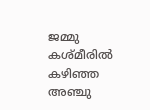ജമ്മു കശ്മീരില്‍ കഴിഞ്ഞ അഞ്ചു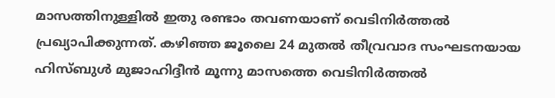മാസത്തിനുള്ളില്‍ ഇതു രണ്ടാം തവണയാണ് വെടിനിര്‍ത്തല്‍ പ്രഖ്യാപിക്കുന്നത്. കഴിഞ്ഞ ജൂലൈ 24 മുതല്‍ തീവ്രവാദ സംഘടനയായ ഹിസ്ബുള്‍ മുജാഹിദ്ദീന്‍ മൂന്നു മാസത്തെ വെടിനിര്‍ത്തല്‍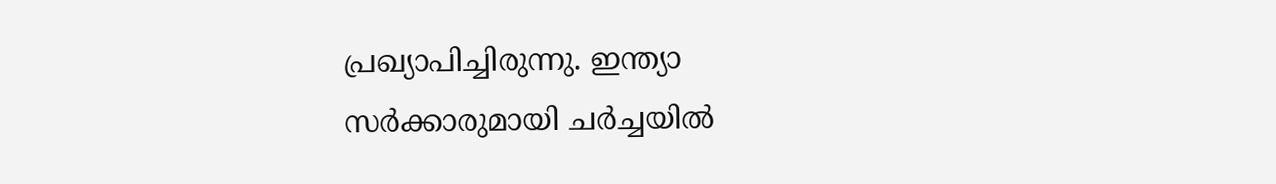പ്രഖ്യാപിച്ചിരുന്നു. ഇന്ത്യാ സര്‍ക്കാരുമായി ചര്‍ച്ചയില്‍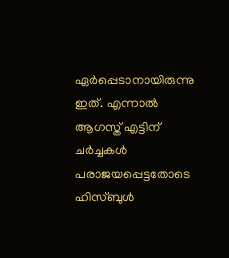ഏര്‍പ്പെടാനായിരുന്നു ഇത്. എന്നാല്‍ ആഗസ്ത് എട്ടിന് ചര്‍ച്ചകള്‍ പരാജയപ്പെട്ടതോടെ ഹിസ്ബുള്‍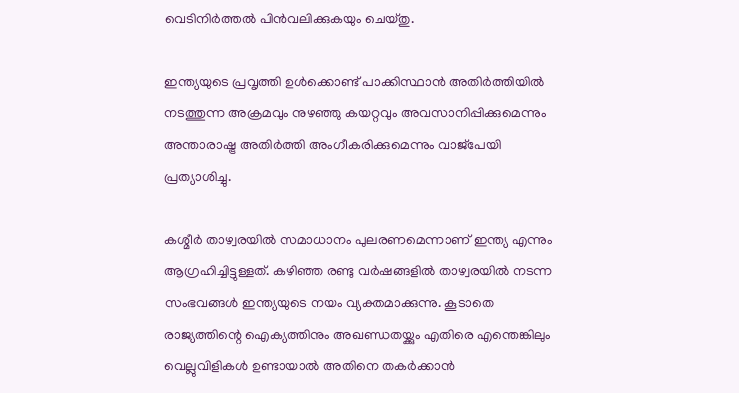വെടിനിര്‍ത്തല്‍ പിന്‍വലിക്കുകയും ചെയ്തു.

ഇന്ത്യയുടെ പ്രവൃത്തി ഉള്‍ക്കൊണ്ട് പാക്കിസ്ഥാന്‍ അതിര്‍ത്തിയില്‍ നടത്തുന്ന അക്രമവും നുഴഞ്ഞു കയറ്റവും അവസാനിപ്പിക്കുമെന്നും അന്താരാഷ്ട്ര അതിര്‍ത്തി അംഗീകരിക്കുമെന്നും വാജ്പേയി പ്രത്യാശിച്ചു.

കശ്മീര്‍ താഴ്വരയില്‍ സമാധാനം പുലരണമെന്നാണ് ഇന്ത്യ എന്നും ആഗ്രഹിച്ചിട്ടുള്ളത്. കഴിഞ്ഞ രണ്ടു വര്‍ഷങ്ങളില്‍ താഴ്വരയില്‍ നടന്ന സംഭവങ്ങള്‍ ഇന്ത്യയുടെ നയം വ്യക്തമാക്കുന്നു. കൂടാതെ രാജ്യത്തിന്റെ ഐക്യത്തിനും അഖണ്ഡതയ്ക്കും എതിരെ എന്തെങ്കിലും വെല്ലുവിളികള്‍ ഉണ്ടായാല്‍ അതിനെ തകര്‍ക്കാന്‍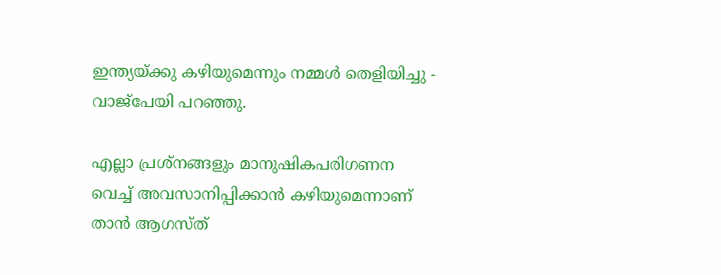ഇന്ത്യയ്ക്കു കഴിയുമെന്നും നമ്മള്‍ തെളിയിച്ചു - വാജ്പേയി പറഞ്ഞു.

എല്ലാ പ്രശ്നങ്ങളും മാനുഷികപരിഗണന വെച്ച് അവസാനിപ്പിക്കാന്‍ കഴിയുമെന്നാണ് താന്‍ ആഗസ്ത്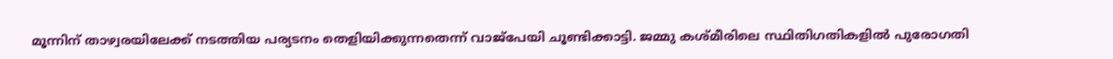മൂന്നിന് താഴ്വരയിലേക്ക് നടത്തിയ പര്യടനം തെളിയിക്കുന്നതെന്ന് വാജ്പേയി ചൂണ്ടിക്കാട്ടി. ജമ്മു കശ്മീരിലെ സ്ഥിതിഗതികളില്‍ പുരോഗതി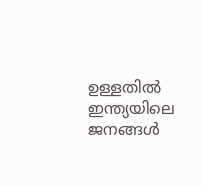ഉള്ളതില്‍ ഇന്ത്യയിലെ ജനങ്ങള്‍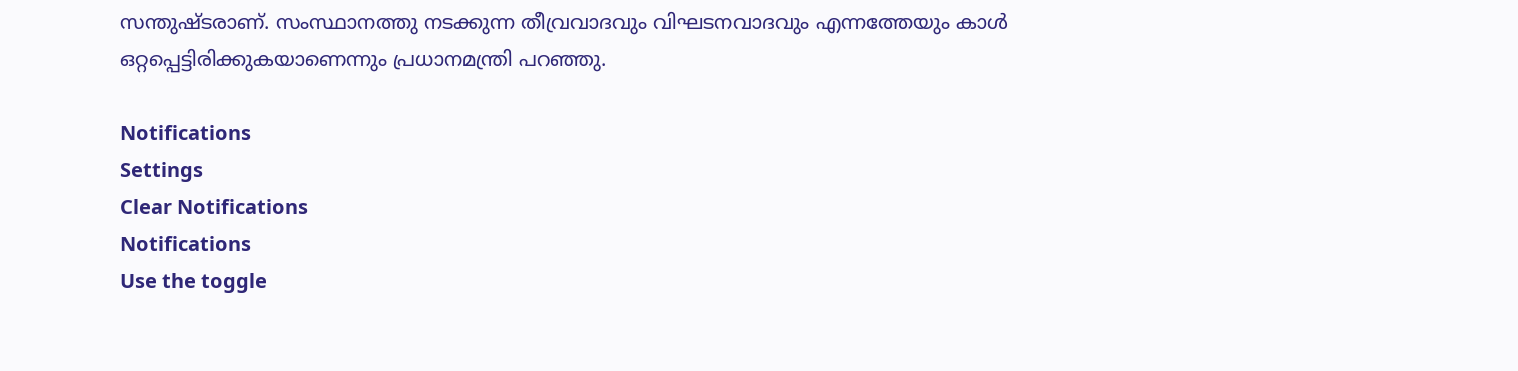സന്തുഷ്ടരാണ്. സംസ്ഥാനത്തു നടക്കുന്ന തീവ്രവാദവും വിഘടനവാദവും എന്നത്തേയും കാള്‍ ഒറ്റപ്പെട്ടിരിക്കുകയാണെന്നും പ്രധാനമന്ത്രി പറഞ്ഞു.

Notifications
Settings
Clear Notifications
Notifications
Use the toggle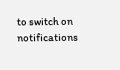to switch on notifications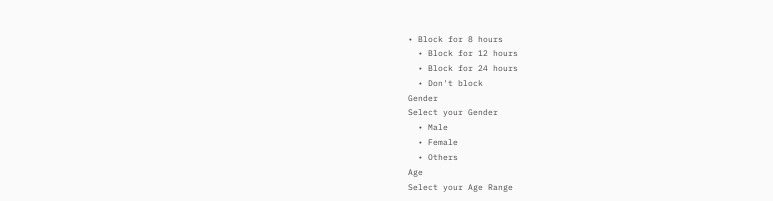• Block for 8 hours
  • Block for 12 hours
  • Block for 24 hours
  • Don't block
Gender
Select your Gender
  • Male
  • Female
  • Others
Age
Select your Age Range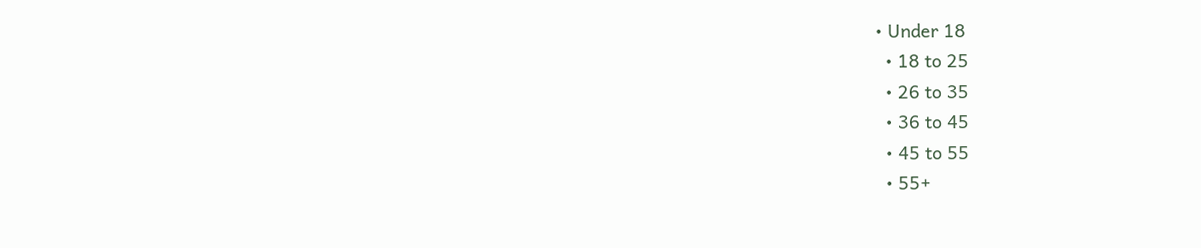• Under 18
  • 18 to 25
  • 26 to 35
  • 36 to 45
  • 45 to 55
  • 55+